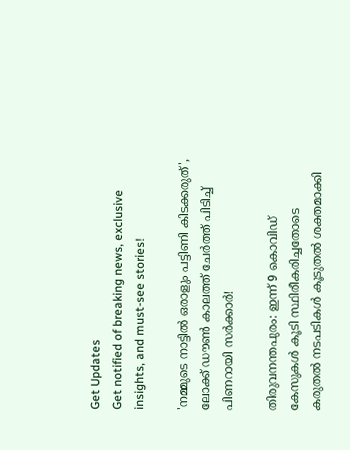Get Updates
Get notified of breaking news, exclusive insights, and must-see stories!

'നമ്മുടെ നാട്ടിൽ ഒരാളും പട്ടിണി കിടക്കരുത്', ലോക്ക് ഡൗണ്‍ കാലത്ത് ചേർത്ത് പിടിച്ച് പിണറായി സർക്കാർ!

തിരുവനന്തപുരം: ഇന്ന് 9 കൊവിഡ് കേസുകള്‍ കൂടി സ്ഥിരീകരിച്ചതോടെ കരുതല്‍ നടപടികള്‍ കൂടുതല്‍ ശക്തമാക്കി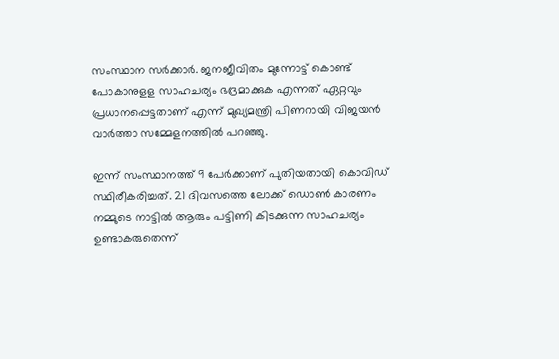സംസ്ഥാന സര്‍ക്കാര്‍. ജനജീവിതം മുന്നോട്ട് കൊണ്ട് പോകാനുളള സാഹചര്യം ഭദ്രമാക്കുക എന്നത് ഏറ്റവും പ്രധാനപ്പെട്ടതാണ് എന്ന് മുഖ്യമന്ത്രി പിണറായി വിജയന്‍ വാര്‍ത്താ സമ്മേളനത്തില്‍ പറഞ്ഞു.

ഇന്ന് സംസ്ഥാനത്ത് 9 പേർക്കാണ് പുതിയതായി കൊവിഡ് സ്ഥിരീകരിച്ചത്. 21 ദിവസത്തെ ലോക്ക് ഡൊൺ കാരണം നമ്മുടെ നാട്ടില്‍ ആരും പട്ടിണി കിടക്കുന്ന സാഹചര്യം ഉണ്ടാകരുതെന്ന്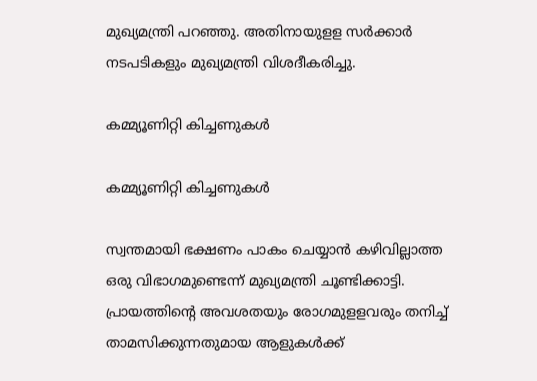മുഖ്യമന്ത്രി പറഞ്ഞു. അതിനായുളള സർക്കാർ നടപടികളും മുഖ്യമന്ത്രി വിശദീകരിച്ചു.

കമ്മ്യൂണിറ്റി കിച്ചണുകൾ

കമ്മ്യൂണിറ്റി കിച്ചണുകൾ

സ്വന്തമായി ഭക്ഷണം പാകം ചെയ്യാന്‍ കഴിവില്ലാത്ത ഒരു വിഭാഗമുണ്ടെന്ന് മുഖ്യമന്ത്രി ചൂണ്ടിക്കാട്ടി. പ്രായത്തിന്റെ അവശതയും രോഗമുളളവരും തനിച്ച് താമസിക്കുന്നതുമായ ആളുകള്‍ക്ക്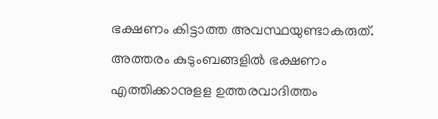ഭക്ഷണം കിട്ടാത്ത അവസ്ഥയുണ്ടാകരുത്. അത്തരം കുടുംബങ്ങളില്‍ ഭക്ഷണം എത്തിക്കാനുളള ഉത്തരവാദിത്തം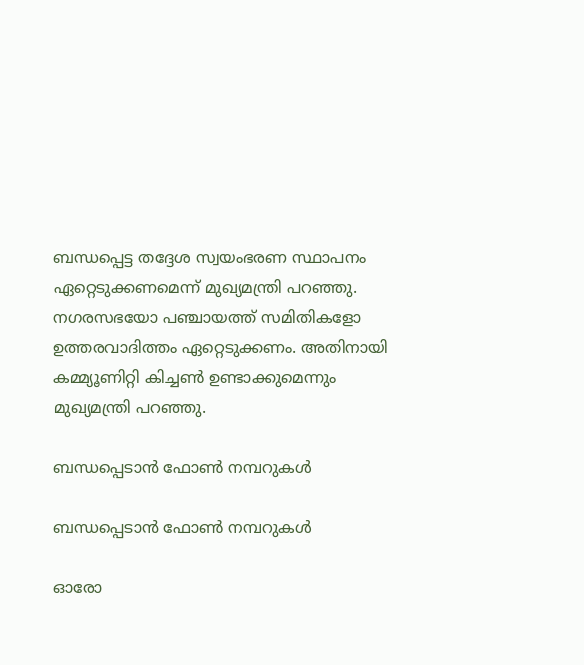ബന്ധപ്പെട്ട തദ്ദേശ സ്വയംഭരണ സ്ഥാപനം ഏറ്റെടുക്കണമെന്ന് മുഖ്യമന്ത്രി പറഞ്ഞു. നഗരസഭയോ പഞ്ചായത്ത് സമിതികളോ ഉത്തരവാദിത്തം ഏറ്റെടുക്കണം. അതിനായി കമ്മ്യൂണിറ്റി കിച്ചണ്‍ ഉണ്ടാക്കുമെന്നും മുഖ്യമന്ത്രി പറഞ്ഞു.

ബന്ധപ്പെടാൻ ഫോൺ നമ്പറുകൾ

ബന്ധപ്പെടാൻ ഫോൺ നമ്പറുകൾ

ഓരോ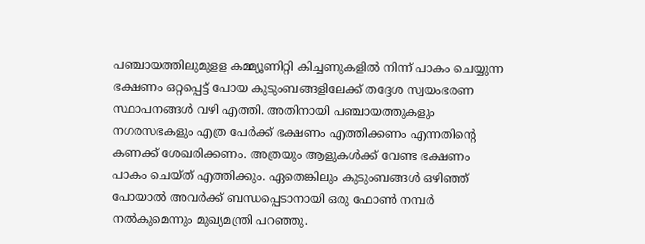പഞ്ചായത്തിലുമുളള കമ്മ്യൂണിറ്റി കിച്ചണുകളില്‍ നിന്ന് പാകം ചെയ്യുന്ന ഭക്ഷണം ഒറ്റപ്പെട്ട് പോയ കുടുംബങ്ങളിലേക്ക് തദ്ദേശ സ്വയംഭരണ സ്ഥാപനങ്ങള്‍ വഴി എത്തി. അതിനായി പഞ്ചായത്തുകളും നഗരസഭകളും എത്ര പേര്‍ക്ക് ഭക്ഷണം എത്തിക്കണം എന്നതിന്റെ കണക്ക് ശേഖരിക്കണം. അത്രയും ആളുകള്‍ക്ക് വേണ്ട ഭക്ഷണം പാകം ചെയ്ത് എത്തിക്കും. ഏതെങ്കിലും കുടുംബങ്ങള്‍ ഒഴിഞ്ഞ് പോയാല്‍ അവര്‍ക്ക് ബന്ധപ്പെടാനായി ഒരു ഫോണ്‍ നമ്പര്‍ നല്‍കുമെന്നും മുഖ്യമന്ത്രി പറഞ്ഞു.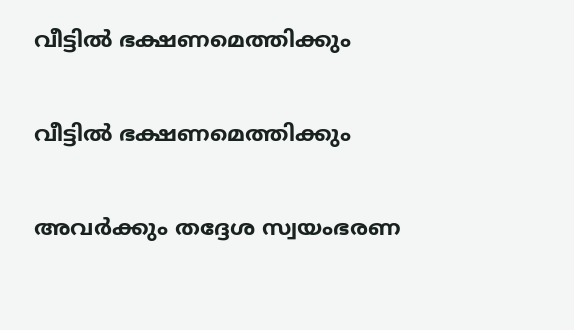വീട്ടിൽ ഭക്ഷണമെത്തിക്കും

വീട്ടിൽ ഭക്ഷണമെത്തിക്കും

അവര്‍ക്കും തദ്ദേശ സ്വയംഭരണ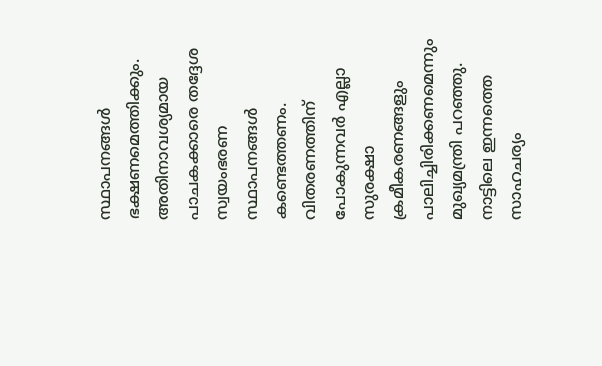സ്ഥാപനങ്ങള്‍ ഭക്ഷണമെത്തിക്കും. അതിനാവശ്യമായ പാചകക്കാരെ തദ്ദേശ സ്വയംഭരണ സ്ഥാപനങ്ങള്‍ കണ്ടെത്തണം. വിതരണത്തിന് പോകുന്നവര്‍ എല്ലാ സുരക്ഷാ ക്രമീകരണങ്ങളും പാലിച്ചിരിക്കണമെന്നും മുഖ്യമന്ത്രി പറഞ്ഞു. നാട്ടിലെ ഇന്നത്തെ സാഹചര്യം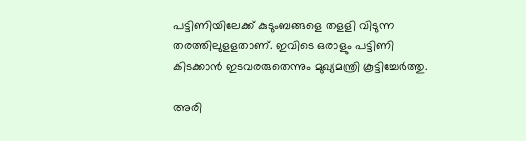പട്ടിണിയിലേക്ക് കുടുംബങ്ങളെ തളളി വിടുന്ന തരത്തിലുളളതാണ്. ഇവിടെ ഒരാളും പട്ടിണി കിടക്കാന്‍ ഇടവരരുതെന്നും മുഖ്യമന്ത്രി കൂട്ടിച്ചേർത്തു.

അരി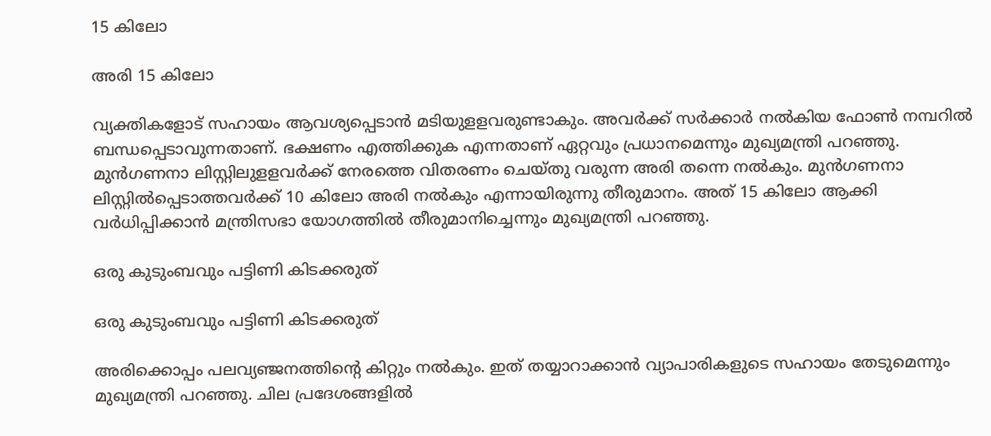15 കിലോ

അരി 15 കിലോ

വ്യക്തികളോട് സഹായം ആവശ്യപ്പെടാന്‍ മടിയുളളവരുണ്ടാകും. അവര്‍ക്ക് സര്‍ക്കാര്‍ നല്‍കിയ ഫോണ്‍ നമ്പറില്‍ ബന്ധപ്പെടാവുന്നതാണ്. ഭക്ഷണം എത്തിക്കുക എന്നതാണ് ഏറ്റവും പ്രധാനമെന്നും മുഖ്യമന്ത്രി പറഞ്ഞു. മുന്‍ഗണനാ ലിസ്റ്റിലുളളവര്‍ക്ക് നേരത്തെ വിതരണം ചെയ്തു വരുന്ന അരി തന്നെ നല്‍കും. മുന്‍ഗണനാ ലിസ്റ്റില്‍പ്പെടാത്തവര്‍ക്ക് 10 കിലോ അരി നല്‍കും എന്നായിരുന്നു തീരുമാനം. അത് 15 കിലോ ആക്കി വര്‍ധിപ്പിക്കാന്‍ മന്ത്രിസഭാ യോഗത്തില്‍ തീരുമാനിച്ചെന്നും മുഖ്യമന്ത്രി പറഞ്ഞു.

ഒരു കുടുംബവും പട്ടിണി കിടക്കരുത്

ഒരു കുടുംബവും പട്ടിണി കിടക്കരുത്

അരിക്കൊപ്പം പലവ്യഞ്ജനത്തിന്റെ കിറ്റും നല്‍കും. ഇത് തയ്യാറാക്കാന്‍ വ്യാപാരികളുടെ സഹായം തേടുമെന്നും മുഖ്യമന്ത്രി പറഞ്ഞു. ചില പ്രദേശങ്ങളില്‍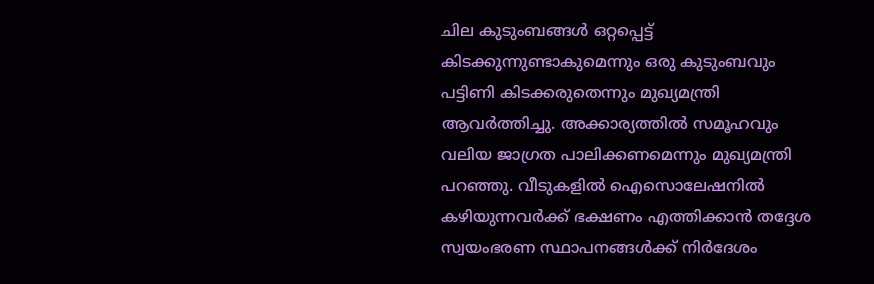ചില കുടുംബങ്ങള്‍ ഒറ്റപ്പെട്ട് കിടക്കുന്നുണ്ടാകുമെന്നും ഒരു കുടുംബവും പട്ടിണി കിടക്കരുതെന്നും മുഖ്യമന്ത്രി ആവര്‍ത്തിച്ചു. അക്കാര്യത്തില്‍ സമൂഹവും വലിയ ജാഗ്രത പാലിക്കണമെന്നും മുഖ്യമന്ത്രി പറഞ്ഞു. വീടുകളില്‍ ഐസൊലേഷനില്‍ കഴിയുന്നവര്‍ക്ക് ഭക്ഷണം എത്തിക്കാന്‍ തദ്ദേശ സ്വയംഭരണ സ്ഥാപനങ്ങള്‍ക്ക് നിര്‍ദേശം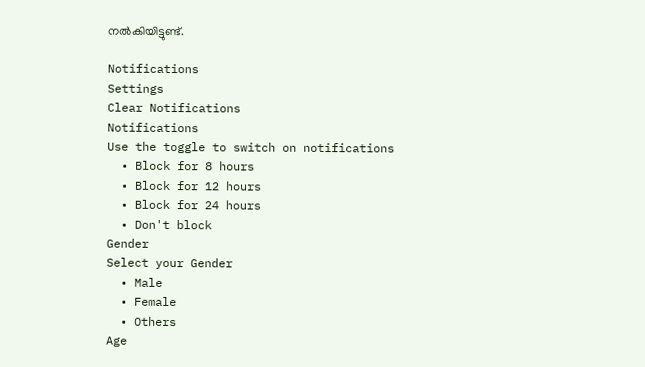നല്‍കിയിട്ടുണ്ട്.

Notifications
Settings
Clear Notifications
Notifications
Use the toggle to switch on notifications
  • Block for 8 hours
  • Block for 12 hours
  • Block for 24 hours
  • Don't block
Gender
Select your Gender
  • Male
  • Female
  • Others
Age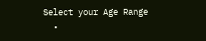Select your Age Range
  •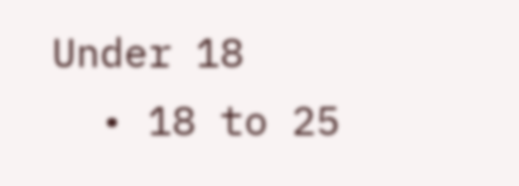Under 18
  • 18 to 25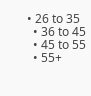• 26 to 35
  • 36 to 45
  • 45 to 55
  • 55+